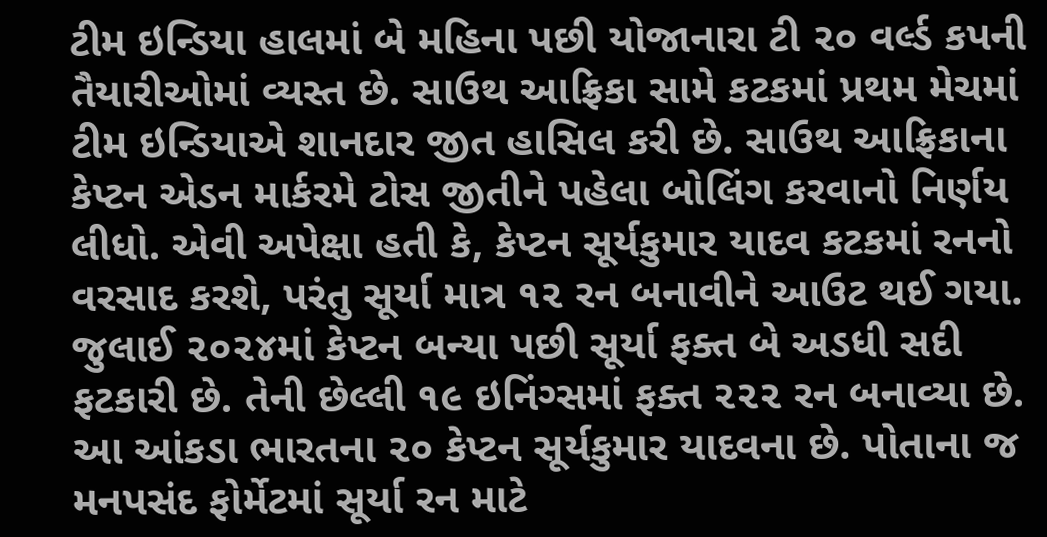ટીમ ઇન્ડિયા હાલમાં બે મહિના પછી યોજાનારા ટી ૨૦ વર્લ્ડ કપની તૈયારીઓમાં વ્યસ્ત છે. સાઉથ આફ્રિકા સામે કટકમાં પ્રથમ મેચમાં ટીમ ઇન્ડિયાએ શાનદાર જીત હાસિલ કરી છે. સાઉથ આફ્રિકાના કેપ્ટન એડન માર્કરમે ટોસ જીતીને પહેલા બોલિંગ કરવાનો નિર્ણય લીધો. એવી અપેક્ષા હતી કે, કેપ્ટન સૂર્યકુમાર યાદવ કટકમાં રનનો વરસાદ કરશે, પરંતુ સૂર્યા માત્ર ૧૨ રન બનાવીને આઉટ થઈ ગયા. જુલાઈ ૨૦૨૪માં કેપ્ટન બન્યા પછી સૂર્યા ફક્ત બે અડધી સદી ફટકારી છે. તેની છેલ્લી ૧૯ ઇનિંગ્સમાં ફક્ત ૨૨૨ રન બનાવ્યા છે. આ આંકડા ભારતના ૨૦ કેપ્ટન સૂર્યકુમાર યાદવના છે. પોતાના જ મનપસંદ ફોર્મેટમાં સૂર્યા રન માટે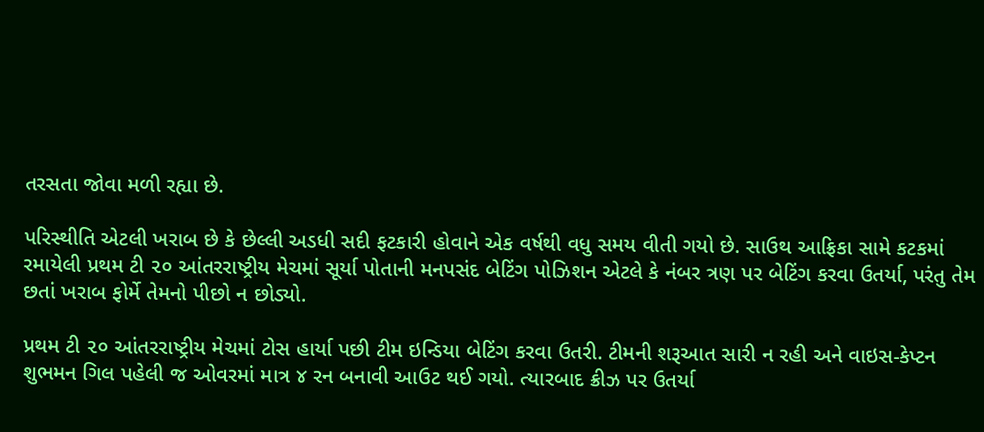તરસતા જોવા મળી રહ્યા છે.

પરિસ્થીતિ એટલી ખરાબ છે કે છેલ્લી અડધી સદી ફટકારી હોવાને એક વર્ષથી વધુ સમય વીતી ગયો છે. સાઉથ આફ્રિકા સામે કટકમાં રમાયેલી પ્રથમ ટી ૨૦ આંતરરાષ્ટ્રીય મેચમાં સૂર્યા પોતાની મનપસંદ બેટિંગ પોઝિશન એટલે કે નંબર ત્રણ પર બેટિંગ કરવા ઉતર્યા, પરંતુ તેમ છતાં ખરાબ ફોર્મે તેમનો પીછો ન છોડ્યો.

પ્રથમ ટી ૨૦ આંતરરાષ્ટ્રીય મેચમાં ટોસ હાર્યા પછી ટીમ ઇન્ડિયા બેટિંગ કરવા ઉતરી. ટીમની શરૂઆત સારી ન રહી અને વાઇસ-કેપ્ટન શુભમન ગિલ પહેલી જ ઓવરમાં માત્ર ૪ રન બનાવી આઉટ થઈ ગયો. ત્યારબાદ ક્રીઝ પર ઉતર્યા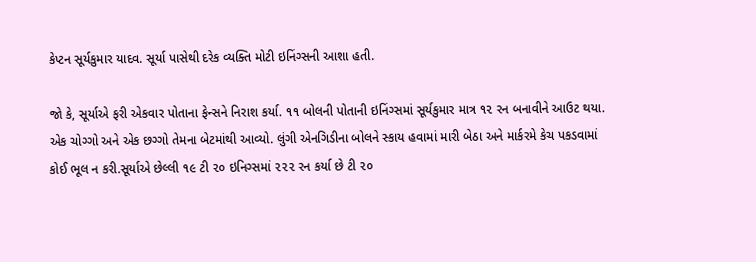કેપ્ટન સૂર્યકુમાર યાદવ. સૂર્યા પાસેથી દરેક વ્યક્તિ મોટી ઇનિંગ્સની આશા હતી.

જો કે, સૂર્યાએ ફરી એકવાર પોતાના ફેન્સને નિરાશ કર્યા. ૧૧ બોલની પોતાની ઇનિંગ્સમાં સૂર્યકુમાર માત્ર ૧૨ રન બનાવીને આઉટ થયા. એક ચોગ્ગો અને એક છગ્ગો તેમના બેટમાંથી આવ્યો. લુંગી એનગિડીના બોલને સ્કાય હવામાં મારી બેઠા અને માર્કરમે કેચ પકડવામાં કોઈ ભૂલ ન કરી.સૂર્યાએ છેલ્લી ૧૯ ટી ૨૦ ઇનિગ્સમાં ૨૨૨ રન કર્યા છે ટી ૨૦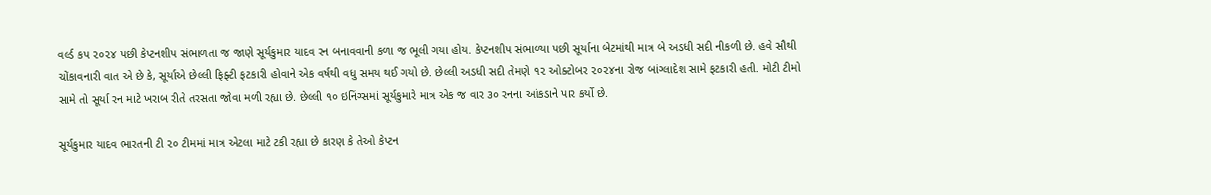વર્લ્ડ કપ ૨૦૨૪ પછી કેપ્ટનશીપ સંભાળતા જ જાણે સૂર્યકુમાર યાદવ રન બનાવવાની કળા જ ભૂલી ગયા હોય. કેપ્ટનશીપ સંભાળ્યા પછી સૂર્યાના બેટમાંથી માત્ર બે અડધી સદી નીકળી છે. હવે સૌથી ચોંકાવનારી વાત એ છે કે, સૂર્યાએ છેલ્લી ફિફ્ટી ફટકારી હોવાને એક વર્ષથી વધુ સમય થઈ ગયો છે. છેલ્લી અડધી સદી તેમણે ૧૨ ઓક્ટોબર ૨૦૨૪ના રોજ બાંગ્લાદેશ સામે ફટકારી હતી. મોટી ટીમો સામે તો સૂર્યા રન માટે ખરાબ રીતે તરસતા જોવા મળી રહ્યા છે. છેલ્લી ૧૦ ઇનિંગ્સમાં સૂર્યકુમારે માત્ર એક જ વાર ૩૦ રનના આંકડાને પાર કર્યો છે.

સૂર્યકુમાર યાદવ ભારતની ટી ૨૦ ટીમમાં માત્ર એટલા માટે ટકી રહ્યા છે કારણ કે તેઓ કેપ્ટન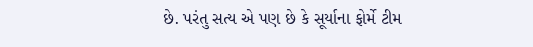છે. પરંતુ સત્ય એ પણ છે કે સૂર્યાના ફોર્મે ટીમ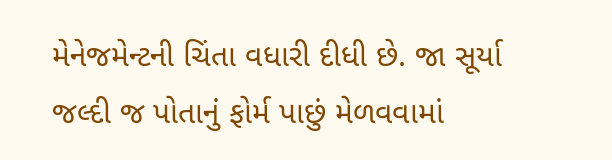મેનેજમેન્ટની ચિંતા વધારી દીધી છે. જા સૂર્યા જલ્દી જ પોતાનું ફોર્મ પાછું મેળવવામાં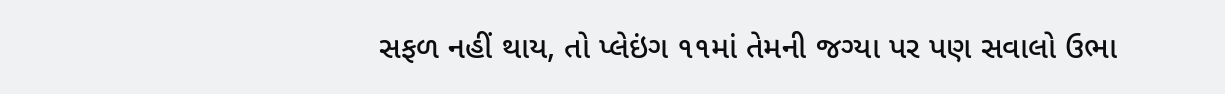સફળ નહીં થાય, તો પ્લેઇંગ ૧૧માં તેમની જગ્યા પર પણ સવાલો ઉભા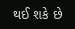થઈ શકે છે